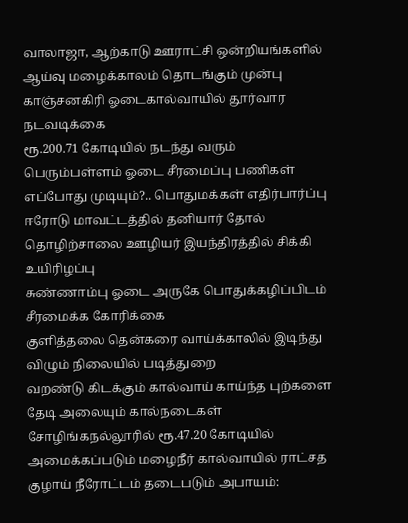வாலாஜா, ஆற்காடு ஊராட்சி ஒன்றியங்களில் ஆய்வு மழைக்காலம் தொடங்கும் முன்பு காஞ்சனகிரி ஓடைகால்வாயில் தூர்வார நடவடிக்கை
ரூ.200.71 கோடியில் நடந்து வரும் பெரும்பள்ளம் ஓடை சீரமைப்பு பணிகள் எப்போது முடியும்?.. பொதுமக்கள் எதிர்பார்ப்பு
ஈரோடு மாவட்டத்தில் தனியார் தோல் தொழிற்சாலை ஊழியர் இயந்திரத்தில் சிக்கி உயிரிழப்பு
சுண்ணாம்பு ஓடை அருகே பொதுக்கழிப்பிடம் சீரமைக்க கோரிக்கை
குளித்தலை தென்கரை வாய்க்காலில் இடிந்து விழும் நிலையில் படித்துறை
வறண்டு கிடக்கும் கால்வாய் காய்ந்த புற்களை தேடி அலையும் கால்நடைகள்
சோழிங்கநல்லூரில் ரூ.47.20 கோடியில் அமைக்கப்படும் மழைநீர் கால்வாயில் ராட்சத குழாய் நீரோட்டம் தடைபடும் அபாயம்: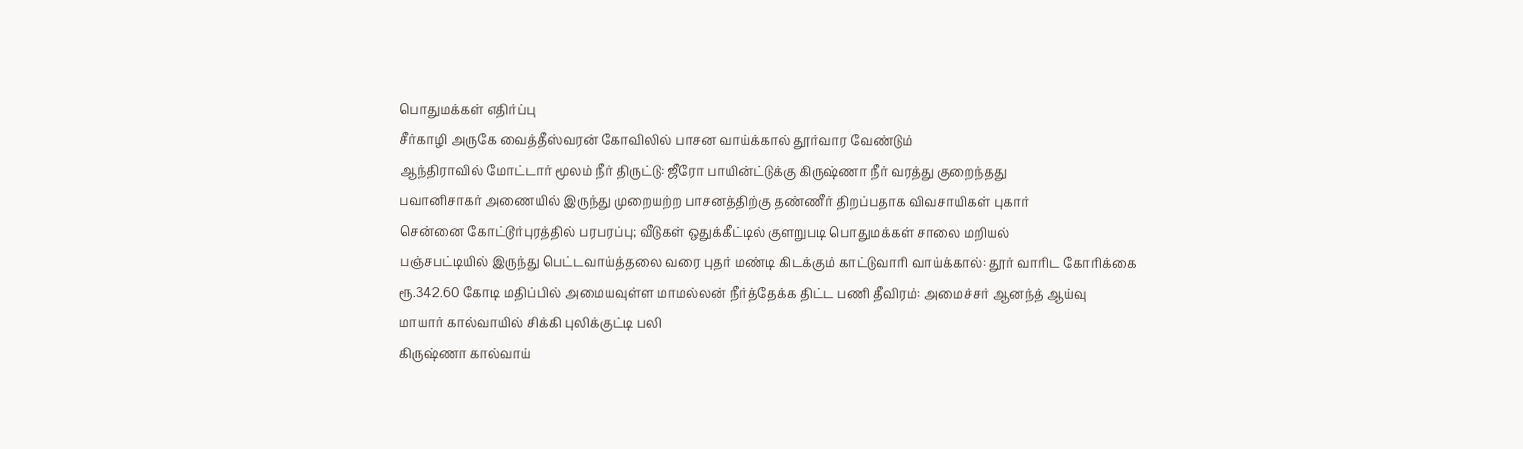பொதுமக்கள் எதிர்ப்பு
சீர்காழி அருகே வைத்தீஸ்வரன் கோவிலில் பாசன வாய்க்கால் தூர்வார வேண்டும்
ஆந்திராவில் மோட்டார் மூலம் நீர் திருட்டு: ஜீரோ பாயின்ட்டுக்கு கிருஷ்ணா நீர் வரத்து குறைந்தது
பவானிசாகர் அணையில் இருந்து முறையற்ற பாசனத்திற்கு தண்ணீர் திறப்பதாக விவசாயிகள் புகார்
சென்னை கோட்டூர்புரத்தில் பரபரப்பு; வீடுகள் ஒதுக்கீட்டில் குளறுபடி பொதுமக்கள் சாலை மறியல்
பஞ்சபட்டியில் இருந்து பெட்டவாய்த்தலை வரை புதர் மண்டி கிடக்கும் காட்டுவாரி வாய்க்கால்: தூர் வாரிட கோரிக்கை
ரூ.342.60 கோடி மதிப்பில் அமையவுள்ள மாமல்லன் நீர்த்தேக்க திட்ட பணி தீவிரம்: அமைச்சர் ஆனந்த் ஆய்வு
மாயார் கால்வாயில் சிக்கி புலிக்குட்டி பலி
கிருஷ்ணா கால்வாய்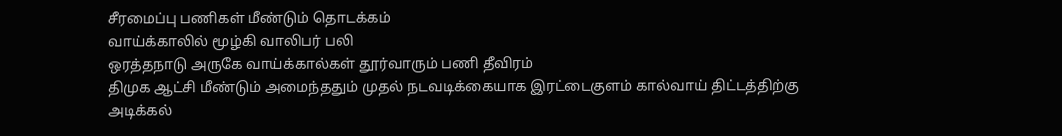சீரமைப்பு பணிகள் மீண்டும் தொடக்கம்
வாய்க்காலில் மூழ்கி வாலிபர் பலி
ஒரத்தநாடு அருகே வாய்க்கால்கள் தூர்வாரும் பணி தீவிரம்
திமுக ஆட்சி மீண்டும் அமைந்ததும் முதல் நடவடிக்கையாக இரட்டைகுளம் கால்வாய் திட்டத்திற்கு அடிக்கல்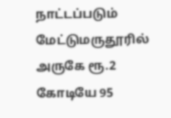நாட்டப்படும்
மேட்டுமருதூரில் அருகே ரூ.2 கோடியே 95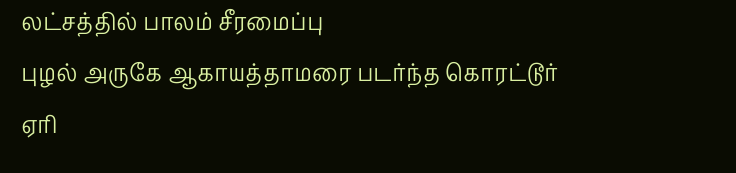லட்சத்தில் பாலம் சீரமைப்பு
புழல் அருகே ஆகாயத்தாமரை படர்ந்த கொரட்டூர் ஏரி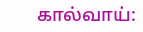கால்வாய்: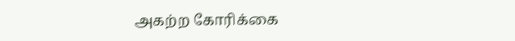அகற்ற கோரிக்கை